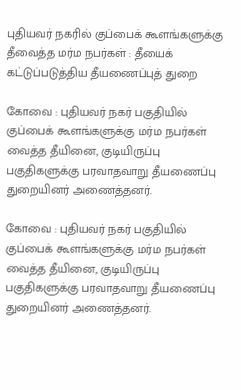புதியவர் நகரில் குப்பைக் கூளங்களுக்கு தீவைத்த மர்ம நபர்கள் : தீயைக் கட்டுப்படுத்திய தீயணைப்புத் துறை

கோவை : புதியவர் நகர் பகுதியில் குப்பைக் கூளங்களுக்கு மர்ம நபர்கள் வைத்த தீயினை, குடியிருப்பு பகுதிகளுக்கு பரவாதவாறு தீயணைப்பு துறையினர் அணைத்தனர்.

கோவை : புதியவர் நகர் பகுதியில் குப்பைக் கூளங்களுக்கு மர்ம நபர்கள் வைத்த தீயினை, குடியிருப்பு பகுதிகளுக்கு பரவாதவாறு தீயணைப்பு துறையினர் அணைத்தனர்.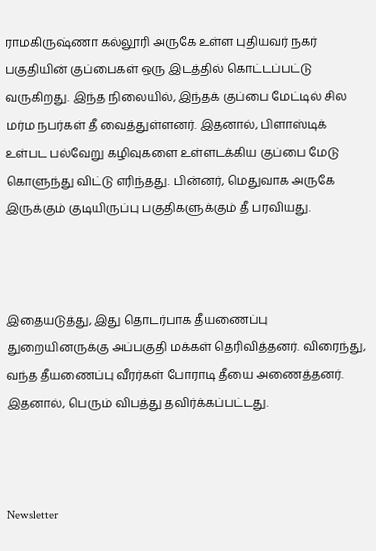ராமகிருஷ்ணா கல்லூரி அருகே உள்ள புதியவர் நகர் பகுதியின் குப்பைகள் ஒரு இடத்தில் கொட்டப்பட்டு வருகிறது. இந்த நிலையில், இந்தக் குப்பை மேட்டில் சில மர்ம நபர்கள் தீ வைத்துள்ளனர். இதனால், பிளாஸ்டிக் உள்பட பல்வேறு கழிவுகளை உள்ளடக்கிய குப்பை மேடு கொளுந்து விட்டு எரிந்தது. பின்னர், மெதுவாக அருகே இருக்கும் குடியிருப்பு பகுதிகளுக்கும் தீ பரவியது.



இதையடுத்து, இது தொடர்பாக தீயணைப்பு துறையினருக்கு அப்பகுதி மக்கள் தெரிவித்தனர். விரைந்து, வந்த தீயணைப்பு வீரர்கள் போராடி தீயை அணைத்தனர். இதனால், பெரும் விபத்து தவிர்க்கப்பட்டது.



Newsletter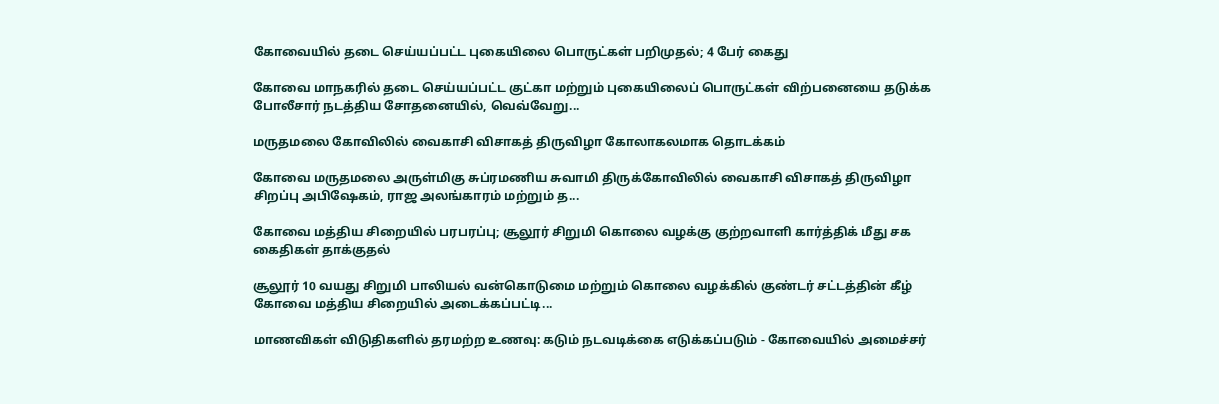கோவையில் தடை செய்யப்பட்ட புகையிலை பொருட்கள் பறிமுதல்; 4 பேர் கைது

கோவை மாநகரில் தடை செய்யப்பட்ட குட்கா மற்றும் புகையிலைப் பொருட்கள் விற்பனையை தடுக்க போலீசார் நடத்திய சோதனையில், வெவ்வேறு...

மருதமலை கோவிலில் வைகாசி விசாகத் திருவிழா கோலாகலமாக தொடக்கம்

கோவை மருதமலை அருள்மிகு சுப்ரமணிய சுவாமி திருக்கோவிலில் வைகாசி விசாகத் திருவிழா சிறப்பு அபிஷேகம், ராஜ அலங்காரம் மற்றும் த...

கோவை மத்திய சிறையில் பரபரப்பு; சூலூர் சிறுமி கொலை வழக்கு குற்றவாளி கார்த்திக் மீது சக கைதிகள் தாக்குதல்

சூலூர் 10 வயது சிறுமி பாலியல் வன்கொடுமை மற்றும் கொலை வழக்கில் குண்டர் சட்டத்தின் கீழ் கோவை மத்திய சிறையில் அடைக்கப்பட்டி...

மாணவிகள் விடுதிகளில் தரமற்ற உணவு: கடும் நடவடிக்கை எடுக்கப்படும் - கோவையில் அமைச்சர்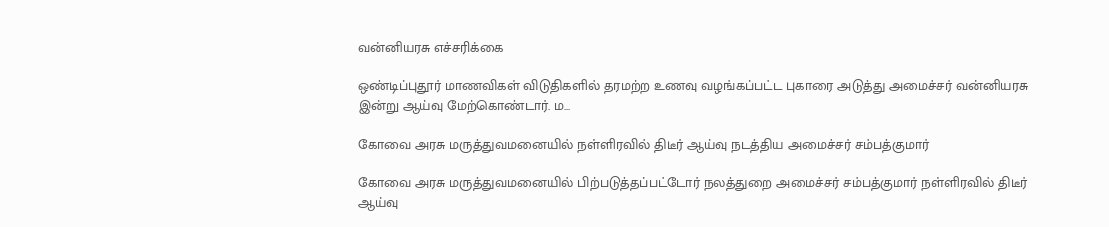வன்னியரசு எச்சரிக்கை

ஒண்டிப்புதூர் மாணவிகள் விடுதிகளில் தரமற்ற உணவு வழங்கப்பட்ட புகாரை அடுத்து அமைச்சர் வன்னியரசு இன்று ஆய்வு மேற்கொண்டார். ம...

கோவை அரசு மருத்துவமனையில் நள்ளிரவில் திடீர் ஆய்வு நடத்திய அமைச்சர் சம்பத்குமார்

கோவை அரசு மருத்துவமனையில் பிற்படுத்தப்பட்டோர் நலத்துறை அமைச்சர் சம்பத்குமார் நள்ளிரவில் திடீர் ஆய்வு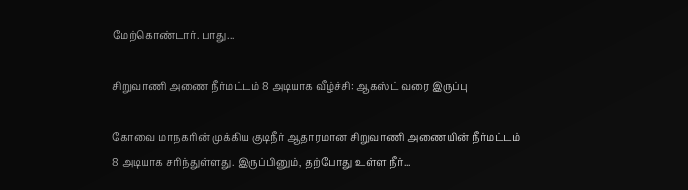மேற்கொண்டார். பாது...

சிறுவாணி அணை நீர்மட்டம் 8 அடியாக வீழ்ச்சி: ஆகஸ்ட் வரை இருப்பு

கோவை மாநகரின் முக்கிய குடிநீர் ஆதாரமான சிறுவாணி அணையின் நீர்மட்டம் 8 அடியாக சரிந்துள்ளது. இருப்பினும், தற்போது உள்ள நீர்...